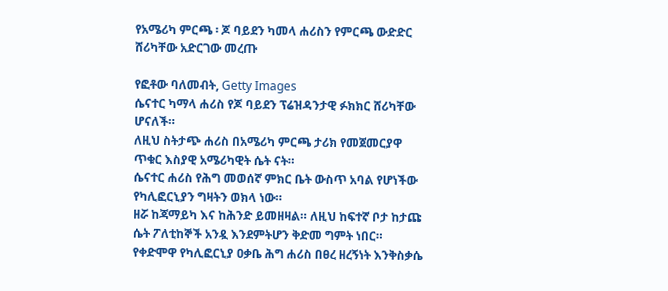የአሜሪካ ምርጫ ፡ ጆ ባይደን ካመላ ሐሪስን የምርጫ ውድድር ሸሪካቸው አድርገው መረጡ

የፎቶው ባለመብት, Getty Images
ሴናተር ካማላ ሐሪስ የጆ ባይደን ፕሬዝዳንታዊ ፉክክር ሸሪካቸው ሆናለች።
ለዚህ ስትታጭ ሐሪስ በአሜሪካ ምርጫ ታሪክ የመጀመርያዋ ጥቁር እስያዊ አሜሪካዊት ሴት ናት።
ሴናተር ሐሪስ የሕግ መወሰኛ ምክር ቤት ውስጥ አባል የሆነችው የካሊፎርኒያን ግዛትን ወክላ ነው።
ዘሯ ከጃማይካ እና ከሕንድ ይመዘዛል። ለዚህ ከፍተኛ ቦታ ከታጩ ሴት ፖለቲከኞች አንዷ እንደምትሆን ቅድመ ግምት ነበር።
የቀድሞዋ የካሊፎርኒያ ዐቃቤ ሕግ ሐሪስ በፀረ ዘረኝነት እንቅስቃሴ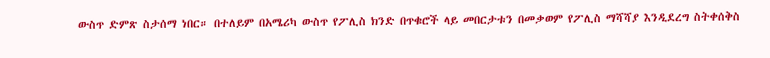ውስጥ ድምጽ ስታሰማ ነበር። በተለይም በአሜሪካ ውስጥ የፖሊስ ክንድ በጥቁሮች ላይ መበርታቱን በመቃወም የፖሊስ ማሻሻያ እንዲደረግ ስትቀሰቅስ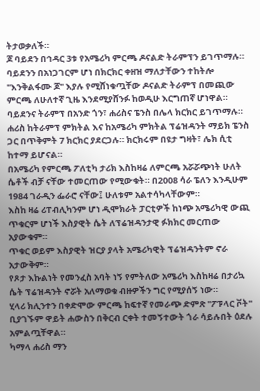ትታወቃለች።
ጆ ባይደን በኅዳር 3ቱ የአሜሪካ ምርጫ ዶናልድ ትራምፕን ይገጥማሉ። ባይደንን በአነጋገርም ሆነ በክርክር ቀዘዝ ማለታቸውን ተከትሎ "እንቅልፋሙ ጆ" እያሉ የሚሸነቁጧቸው ዶናልድ ትራምፕ በመጪው ምርጫ ለሁለተኛ ጊዜ እንደሚያሸንፉ ከወዲሁ እርግጠኛ ሆነዋል።
ባይደንና ትራምፕ በአንድ ጎን፣ ሐሪስና ፔንስ በሌላ ክርክር ይገጥማሉ።
ሐሪስ ከትራምፕ ምክትል እና ከአሜሪካ ምክትል ፕሬዝዳንት ማይክ ፔንስ ጋር በጥቅምት 7 ክርክር ያደርጋሉ። ክርክሩም በዩታ ግዛት፣ ሌክ ሲቲ ከተማ ይሆናል።
በአሜሪካ የምርጫ ፖለቲካ ታሪክ እስከዛሬ ለምርጫ አሯሯጭነት ሁለት ሴቶች ብቻ ናቸው ተመርጠው የሚውቁት። በ2008 ሳራ ፔለን እንዲሁም 1984 ገራዲን ፌራሮ ናቸው፤ ሁለቱም አልተሳካላቸውም።
እስከ ዛሬ ሪፐብሊካንም ሆነ ዲሞክራት ፓርቲዎች ከነጭ አሜሪካዊ ውጪ ጥቁርም ሆነች እስያዊት ሴት ለፕሬዝዳንታዊ ፉክክር መርጠው አያውቁም።
ጥቁር ወይም እስያዊት ዝርያ ያላት አሜሪካዊት ፕሬዝዳንትም ኖራ አታውቅም።
የጾታ እኩልነት የመንፈስ አባት ነኝ የምትለው አሜሪካ እስከዛሬ በታሪኳ ሴት ፕሬዝዳንት ኖሯት አለማወቁ ብዙዎችን ግር የሚያሰኝ ነው።
ሂላሪ ክሊንተን በቀድሞው ምርጫ ከፍተኛ የመራጭ ድምጽ "ፖፑላር ቮት" ቢያገኙም ዋይት ሐውስን በቅርብ ርቀት ተመኝተውት ጎራ ሳይሉበት ዕደሉ አምልጧቸዋል።
ካማላ ሐሪስ ማን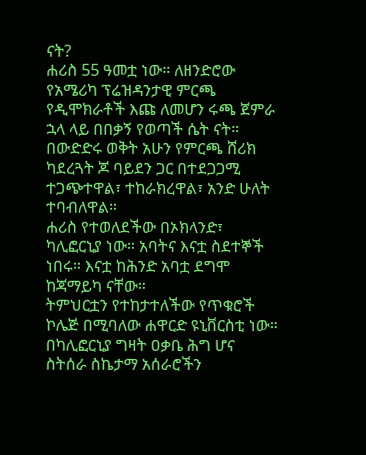ናት?
ሐሪስ 55 ዓመቷ ነው። ለዘንድሮው የአሜሪካ ፕሬዝዳንታዊ ምርጫ የዲሞክራቶች እጩ ለመሆን ሩጫ ጀምራ ኋላ ላይ በበቃኝ የወጣች ሴት ናት።
በውድድሩ ወቅት አሁን የምርጫ ሸሪክ ካደረጓት ጆ ባይደን ጋር በተደጋጋሚ ተጋጭተዋል፣ ተከራክረዋል፣ አንድ ሁለት ተባብለዋል።
ሐሪስ የተወለደችው በኦክላንድ፣ ካሊፎርኒያ ነው። አባትና እናቷ ስደተኞች ነበሩ። እናቷ ከሕንድ አባቷ ደግሞ ከጃማይካ ናቸው።
ትምህርቷን የተከታተለችው የጥቁሮች ኮሌጅ በሚባለው ሐዋርድ ዩኒቨርስቲ ነው። በካሊፎርኒያ ግዛት ዐቃቤ ሕግ ሆና ስትሰራ ስኬታማ አሰራሮችን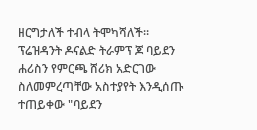ዘርግታለች ተብላ ትሞካሻለች።
ፕሬዝዳንት ዶናልድ ትራምፕ ጆ ባይደን ሐሪስን የምርጫ ሸሪክ አድርገው ስለመምረጣቸው አስተያየት እንዲሰጡ ተጠይቀው "ባይደን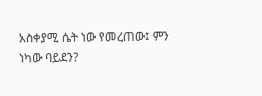አስቀያሚ ሴት ነው የመረጠው፤ ምን ነካው ባይደን?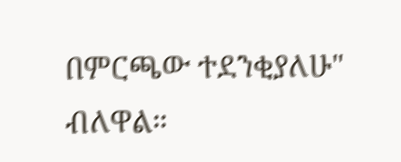በምርጫው ተደንቂያለሁ" ብለዋል።